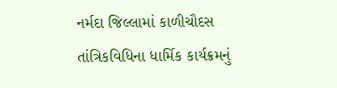નર્મદા જિલ્લામાં કાળીચૌદસ તાંત્રિકવિધિના ધાર્મિક કાર્યક્રમનું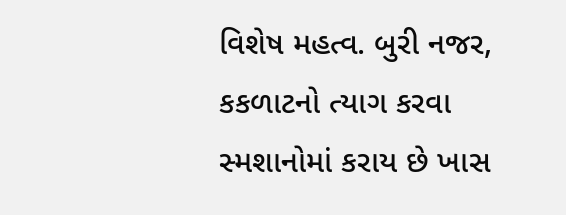વિશેષ મહત્વ. બુરી નજર, કકળાટનો ત્યાગ કરવા સ્મશાનોમાં કરાય છે ખાસ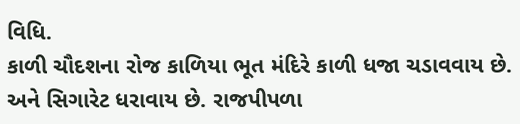વિધિ.
કાળી ચૌદશના રોજ કાળિયા ભૂત મંદિરે કાળી ધજા ચડાવવાય છે. અને સિગારેટ ધરાવાય છે. રાજપીપળા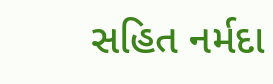સહિત નર્મદા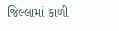જિલ્લામાં કાળી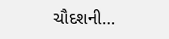ચૌદશની…